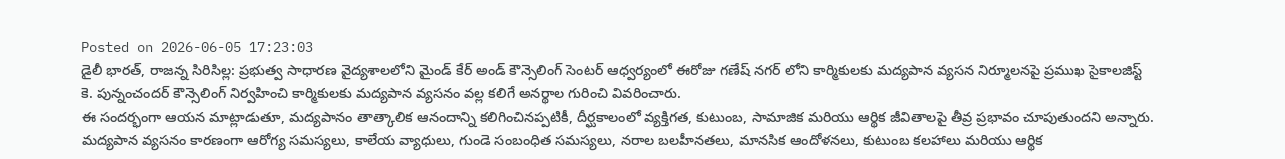Posted on 2026-06-05 17:23:03
డైలీ భారత్, రాజన్న సిరిసిల్ల: ప్రభుత్వ సాధారణ వైద్యశాలలోని మైండ్ కేర్ అండ్ కౌన్సెలింగ్ సెంటర్ ఆధ్వర్యంలో ఈరోజు గణేష్ నగర్ లోని కార్మికులకు మద్యపాన వ్యసన నిర్మూలనపై ప్రముఖ సైకాలజిస్ట్ కె. పున్నంచందర్ కౌన్సెలింగ్ నిర్వహించి కార్మికులకు మద్యపాన వ్యసనం వల్ల కలిగే అనర్థాల గురించి వివరించారు.
ఈ సందర్భంగా ఆయన మాట్లాడుతూ, మద్యపానం తాత్కాలిక ఆనందాన్ని కలిగించినప్పటికీ, దీర్ఘకాలంలో వ్యక్తిగత, కుటుంబ, సామాజిక మరియు ఆర్థిక జీవితాలపై తీవ్ర ప్రభావం చూపుతుందని అన్నారు.
మద్యపాన వ్యసనం కారణంగా ఆరోగ్య సమస్యలు, కాలేయ వ్యాధులు, గుండె సంబంధిత సమస్యలు, నరాల బలహీనతలు, మానసిక ఆందోళనలు, కుటుంబ కలహాలు మరియు ఆర్థిక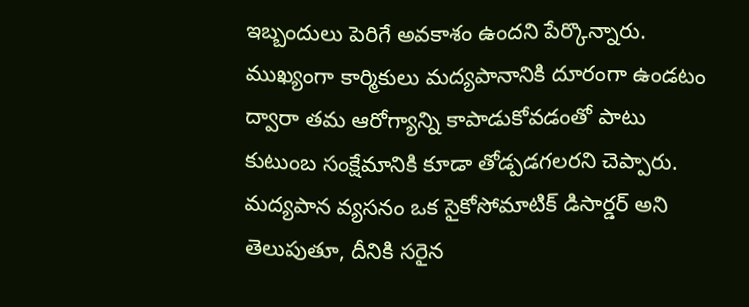ఇబ్బందులు పెరిగే అవకాశం ఉందని పేర్కొన్నారు.
ముఖ్యంగా కార్మికులు మద్యపానానికి దూరంగా ఉండటం ద్వారా తమ ఆరోగ్యాన్ని కాపాడుకోవడంతో పాటు కుటుంబ సంక్షేమానికి కూడా తోడ్పడగలరని చెప్పారు.
మద్యపాన వ్యసనం ఒక సైకోసోమాటిక్ డిసార్డర్ అని తెలుపుతూ, దీనికి సరైన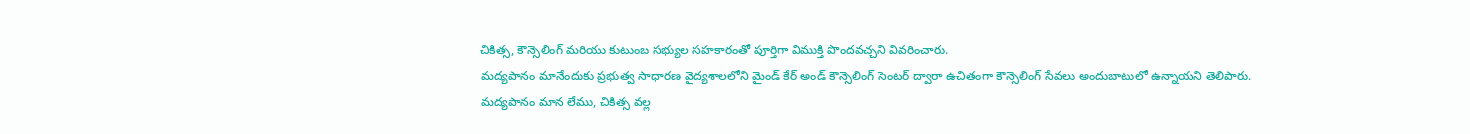చికిత్స, కౌన్సెలింగ్ మరియు కుటుంబ సభ్యుల సహకారంతో పూర్తిగా విముక్తి పొందవచ్చని వివరించారు.
మద్యపానం మానేందుకు ప్రభుత్వ సాధారణ వైద్యశాలలోని మైండ్ కేర్ అండ్ కౌన్సెలింగ్ సెంటర్ ద్వారా ఉచితంగా కౌన్సెలింగ్ సేవలు అందుబాటులో ఉన్నాయని తెలిపారు.
మద్యపానం మాన లేము, చికిత్స వల్ల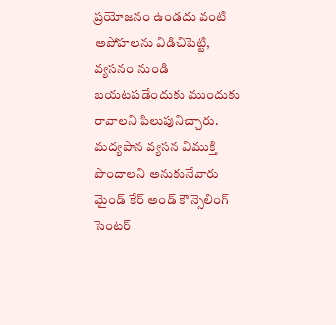ప్రయోజనం ఉండదు వంటి అపోహలను విడిచిపెట్టి, వ్యసనం నుండి బయటపడేందుకు ముందుకు రావాలని పిలుపునిచ్చారు.
మద్యపాన వ్యసన విముక్తి పొందాలని అనుకునేవారు మైండ్ కేర్ అండ్ కౌన్సెలింగ్ సెంటర్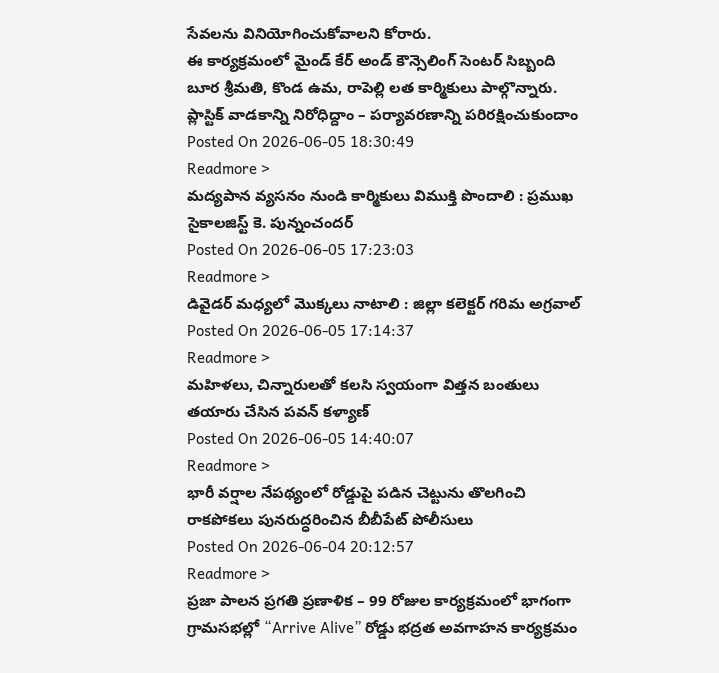సేవలను వినియోగించుకోవాలని కోరారు.
ఈ కార్యక్రమంలో మైండ్ కేర్ అండ్ కౌన్సెలింగ్ సెంటర్ సిబ్బంది బూర శ్రీమతి, కొండ ఉమ, రాపెల్లి లత కార్మికులు పాల్గొన్నారు.
ప్లాస్టిక్ వాడకాన్ని నిరోధిద్దాం – పర్యావరణాన్ని పరిరక్షించుకుందాం
Posted On 2026-06-05 18:30:49
Readmore >
మద్యపాన వ్యసనం నుండి కార్మికులు విముక్తి పొందాలి : ప్రముఖ సైకాలజిస్ట్ కె. పున్నంచందర్
Posted On 2026-06-05 17:23:03
Readmore >
డివైడర్ మధ్యలో మొక్కలు నాటాలి : జిల్లా కలెక్టర్ గరిమ అగ్రవాల్
Posted On 2026-06-05 17:14:37
Readmore >
మహిళలు, చిన్నారులతో కలసి స్వయంగా విత్తన బంతులు తయారు చేసిన పవన్ కళ్యాణ్
Posted On 2026-06-05 14:40:07
Readmore >
భారీ వర్షాల నేపథ్యంలో రోడ్డుపై పడిన చెట్టును తొలగించి రాకపోకలు పునరుద్ధరించిన బీబీపేట్ పోలీసులు
Posted On 2026-06-04 20:12:57
Readmore >
ప్రజా పాలన ప్రగతి ప్రణాళిక – 99 రోజుల కార్యక్రమంలో భాగంగా గ్రామసభల్లో “Arrive Alive” రోడ్డు భద్రత అవగాహన కార్యక్రమం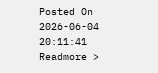Posted On 2026-06-04 20:11:41
Readmore >